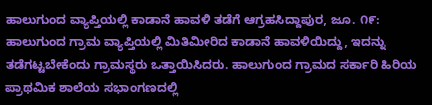ಹಾಲುಗುಂದ ವ್ಯಾಪ್ತಿಯಲ್ಲಿ ಕಾಡಾನೆ ಹಾವಳಿ ತಡೆಗೆ ಆಗ್ರಹಸಿದ್ದಾಪುರ, ಜೂ. ೧೯: ಹಾಲುಗುಂದ ಗ್ರಾಮ ವ್ಯಾಪ್ತಿಯಲ್ಲಿ ಮಿತಿಮೀರಿದ ಕಾಡಾನೆ ಹಾವಳಿಯಿದ್ದು, ಇದನ್ನು ತಡೆಗಟ್ಟಬೇಕೆಂದು ಗ್ರಾಮಸ್ಥರು ಒತ್ತಾಯಿಸಿದರು. ಹಾಲುಗುಂದ ಗ್ರಾಮದ ಸರ್ಕಾರಿ ಹಿರಿಯ ಪ್ರಾಥಮಿಕ ಶಾಲೆಯ ಸಭಾಂಗಣದಲ್ಲಿ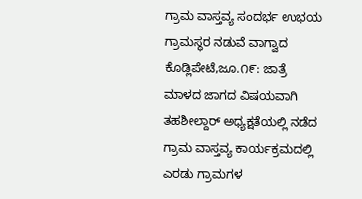ಗ್ರಾಮ ವಾಸ್ತವ್ಯ ಸಂದರ್ಭ ಉಭಯ ಗ್ರಾಮಸ್ಥರ ನಡುವೆ ವಾಗ್ವಾದ ಕೊಡ್ಲಿಪೇಟೆ,ಜೂ.೧೯: ಜಾತ್ರೆ ಮಾಳದ ಜಾಗದ ವಿಷಯವಾಗಿ ತಹಶೀಲ್ದಾರ್ ಅಧ್ಯಕ್ಷತೆಯಲ್ಲಿ ನಡೆದ ಗ್ರಾಮ ವಾಸ್ತವ್ಯ ಕಾರ್ಯಕ್ರಮದಲ್ಲಿ ಎರಡು ಗ್ರಾಮಗಳ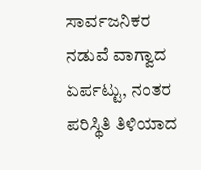ಸಾರ್ವಜನಿಕರ ನಡುವೆ ವಾಗ್ವಾದ ಏರ್ಪಟ್ಟು, ನಂತರ ಪರಿಸ್ಥಿತಿ ತಿಳಿಯಾದ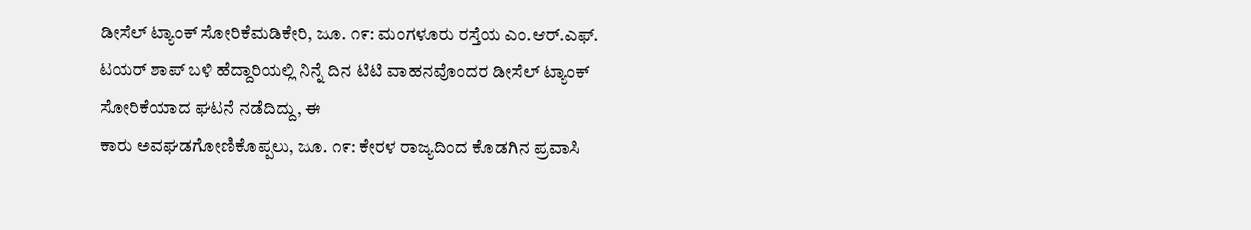ಡೀಸೆಲ್ ಟ್ಯಾಂಕ್ ಸೋರಿಕೆಮಡಿಕೇರಿ, ಜೂ. ೧೯: ಮಂಗಳೂರು ರಸ್ತೆಯ ಎಂ.ಆರ್.ಎಫ್. ಟಯರ್ ಶಾಪ್ ಬಳಿ ಹೆದ್ದಾರಿಯಲ್ಲಿ ನಿನ್ನೆ ದಿನ ಟಿಟಿ ವಾಹನವೊಂದರ ಡೀಸೆಲ್ ಟ್ಯಾಂಕ್ ಸೋರಿಕೆಯಾದ ಘಟನೆ ನಡೆದಿದ್ದು, ಈ
ಕಾರು ಅವಘಡಗೋಣಿಕೊಪ್ಪಲು, ಜೂ. ೧೯: ಕೇರಳ ರಾಜ್ಯದಿಂದ ಕೊಡಗಿನ ಪ್ರವಾಸಿ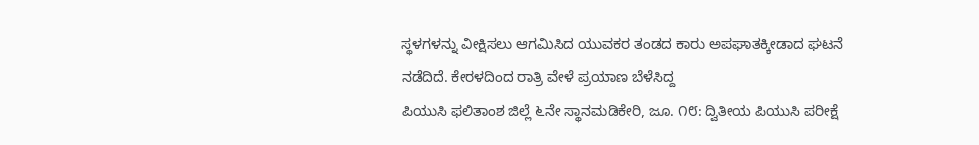ಸ್ಥಳಗಳನ್ನು ವೀಕ್ಷಿಸಲು ಆಗಮಿಸಿದ ಯುವಕರ ತಂಡದ ಕಾರು ಅಪಘಾತಕ್ಕೀಡಾದ ಘಟನೆ ನಡೆದಿದೆ. ಕೇರಳದಿಂದ ರಾತ್ರಿ ವೇಳೆ ಪ್ರಯಾಣ ಬೆಳೆಸಿದ್ದ
ಪಿಯುಸಿ ಫಲಿತಾಂಶ ಜಿಲ್ಲೆ ೬ನೇ ಸ್ಥಾನಮಡಿಕೇರಿ, ಜೂ. ೧೮: ದ್ವಿತೀಯ ಪಿಯುಸಿ ಪರೀಕ್ಷೆ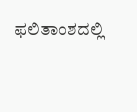ಫಲಿತಾಂಶದಲ್ಲಿ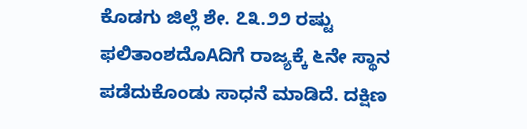ಕೊಡಗು ಜಿಲ್ಲೆ ಶೇ. ೭೩.೨೨ ರಷ್ಟು ಫಲಿತಾಂಶದೊAದಿಗೆ ರಾಜ್ಯಕ್ಕೆ ೬ನೇ ಸ್ಥಾನ ಪಡೆದುಕೊಂಡು ಸಾಧನೆ ಮಾಡಿದೆ. ದಕ್ಷಿಣ